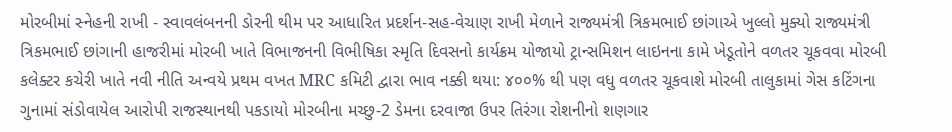મોરબીમાં સ્નેહની રાખી - સ્વાવલંબનની ડોરની થીમ પર આધારિત પ્રદર્શન-સહ-વેચાણ રાખી મેળાને રાજ્યમંત્રી ત્રિકમભાઈ છાંગાએ ખુલ્લો મુક્યો રાજ્યમંત્રી ત્રિકમભાઈ છાંગાની હાજરીમાં મોરબી ખાતે વિભાજનની વિભીષિકા સ્મૃતિ દિવસનો કાર્યક્રમ યોજાયો ટ્રાન્સમિશન લાઇનના કામે ખેડૂતોને વળતર ચૂકવવા મોરબી કલેક્ટર કચેરી ખાતે નવી નીતિ અન્વયે પ્રથમ વખત MRC કમિટી દ્વારા ભાવ નક્કી થયા: ૪૦૦% થી પણ વધુ વળતર ચૂકવાશે મોરબી તાલુકામાં ગેસ કટિંગના ગુનામાં સંડોવાયેલ આરોપી રાજસ્થાનથી પકડાયો મોરબીના મચ્છુ-2 ડેમના દરવાજા ઉપર તિરંગા રોશનીનો શણગાર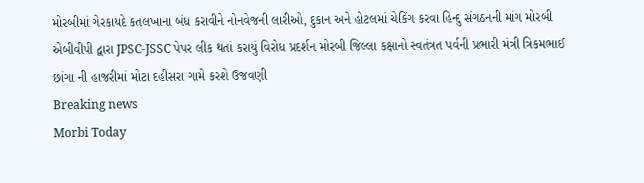મોરબીમાં ગેરકાયદે કતલખાના બંધ કરાવીને નોનવેજની લારીઓ, દુકાન અને હોટલમાં ચેકિંગ કરવા હિન્દુ સંગઠનની માંગ મોરબી એબીવીપી દ્વારા JPSC-JSSC પેપર લીક થતાં કરાયું વિરોધ પ્રદર્શન મોરબી જિલ્લા કક્ષાનો સ્વતંત્રત પર્વની પ્રભારી મંત્રી ત્રિકમભાઈ છાંગા ની હાજરીમાં મોટા દહીસરા ગામે કરશે ઉજવણી
Breaking news
Morbi Today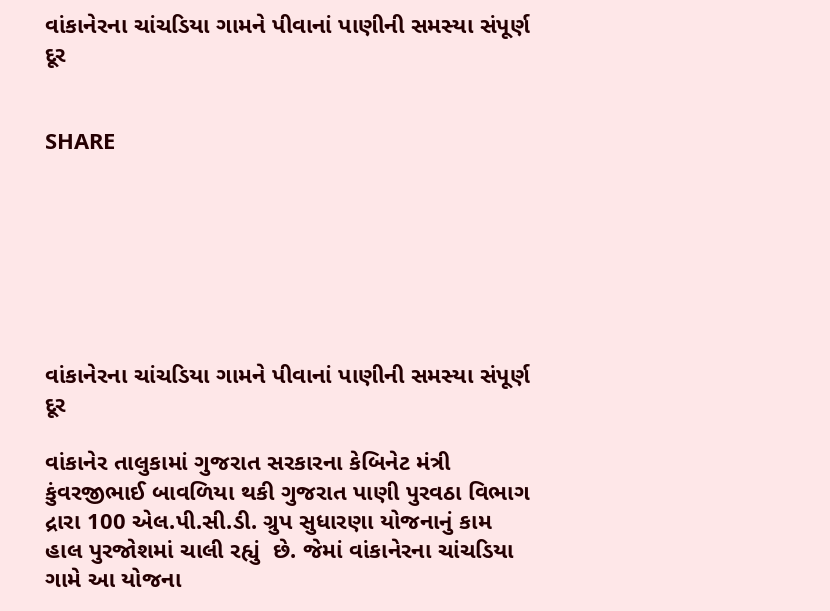વાંકાનેરના ચાંચડિયા ગામને પીવાનાં પાણીની સમસ્યા સંપૂર્ણ દૂર


SHARE







વાંકાનેરના ચાંચડિયા ગામને પીવાનાં પાણીની સમસ્યા સંપૂર્ણ દૂર

વાંકાનેર તાલુકામાં ગુજરાત સરકારના કેબિનેટ મંત્રી કુંવરજીભાઈ બાવળિયા થકી ગુજરાત પાણી પુરવઠા વિભાગ દ્રારા 100 એલ.પી.સી.ડી. ગ્રુપ સુધારણા યોજનાનું કામ હાલ પુરજોશમાં ચાલી રહ્યું  છે. જેમાં વાંકાનેરના ચાંચડિયા ગામે આ યોજના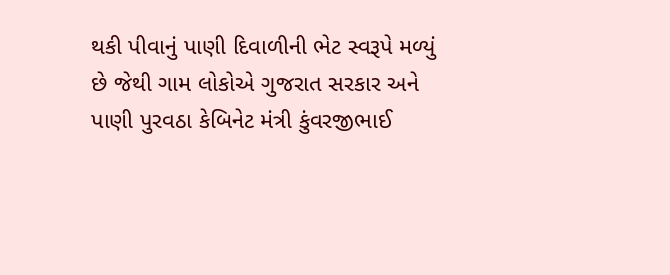થકી પીવાનું પાણી દિવાળીની ભેટ સ્વરૂપે મળ્યું છે જેથી ગામ લોકોએ ગુજરાત સરકાર અને પાણી પુરવઠા કેબિનેટ મંત્રી કુંવરજીભાઈ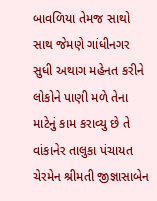બાવળિયા તેમજ સાથો સાથ જેમણે ગાંધીનગર સુધી અથાગ મહેનત કરીને લોકોને પાણી મળે તેના માટેનું કામ કરાવ્યુ છે તે વાંકાનેર તાલુકા પંચાયત ચેરમેન શ્રીમતી જીજ્ઞાસાબેન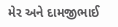મેર અને દામજીભાઈ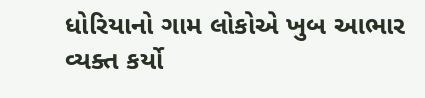ધોરિયાનો ગામ લોકોએ ખુબ આભાર વ્યક્ત કર્યો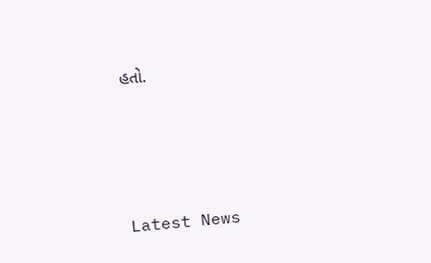હતો.






Latest News